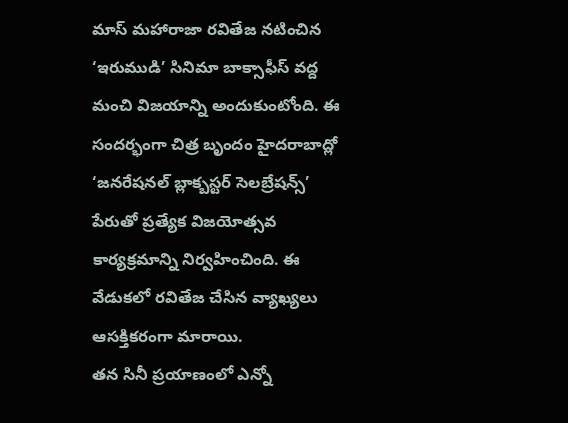మాస్ మహారాజా రవితేజ నటించిన ‘ఇరుముడి’ సినిమా బాక్సాఫీస్ వద్ద మంచి విజయాన్ని అందుకుంటోంది. ఈ సందర్భంగా చిత్ర బృందం హైదరాబాద్లో ‘జనరేషనల్ బ్లాక్బస్టర్ సెలబ్రేషన్స్’ పేరుతో ప్రత్యేక విజయోత్సవ కార్యక్రమాన్ని నిర్వహించింది. ఈ వేడుకలో రవితేజ చేసిన వ్యాఖ్యలు ఆసక్తికరంగా మారాయి.
తన సినీ ప్రయాణంలో ఎన్నో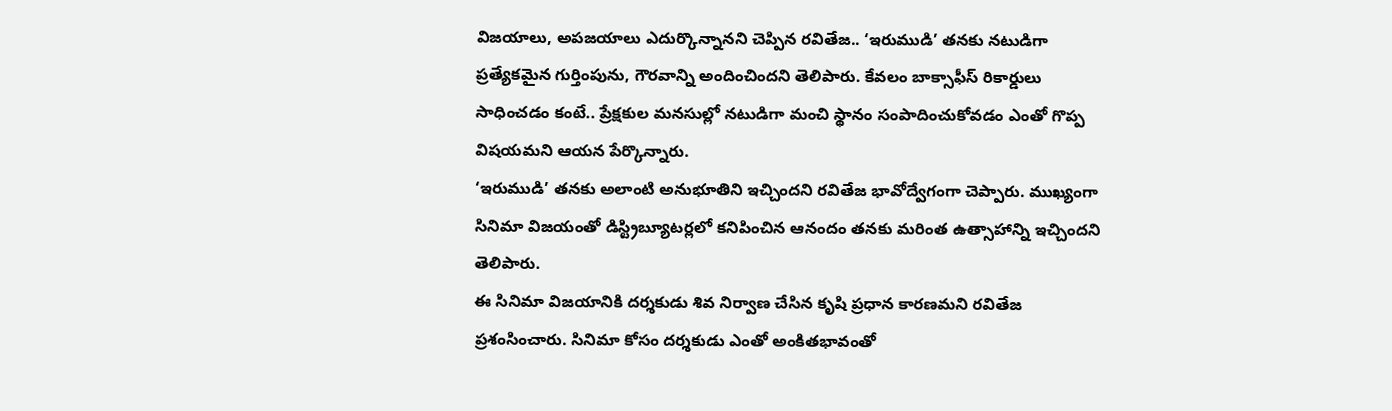విజయాలు, అపజయాలు ఎదుర్కొన్నానని చెప్పిన రవితేజ.. ‘ఇరుముడి’ తనకు నటుడిగా ప్రత్యేకమైన గుర్తింపును, గౌరవాన్ని అందించిందని తెలిపారు. కేవలం బాక్సాఫీస్ రికార్డులు సాధించడం కంటే.. ప్రేక్షకుల మనసుల్లో నటుడిగా మంచి స్థానం సంపాదించుకోవడం ఎంతో గొప్ప విషయమని ఆయన పేర్కొన్నారు.
‘ఇరుముడి’ తనకు అలాంటి అనుభూతిని ఇచ్చిందని రవితేజ భావోద్వేగంగా చెప్పారు. ముఖ్యంగా సినిమా విజయంతో డిస్ట్రిబ్యూటర్లలో కనిపించిన ఆనందం తనకు మరింత ఉత్సాహాన్ని ఇచ్చిందని తెలిపారు.
ఈ సినిమా విజయానికి దర్శకుడు శివ నిర్వాణ చేసిన కృషి ప్రధాన కారణమని రవితేజ ప్రశంసించారు. సినిమా కోసం దర్శకుడు ఎంతో అంకితభావంతో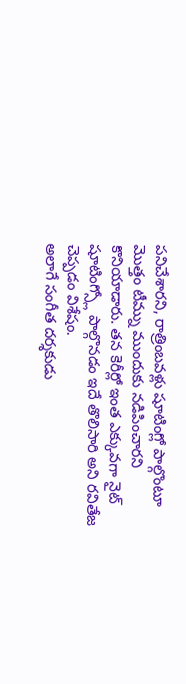పనిచేశారని, రాత్రింబవళ్లు షూటింగ్లో పాల్గొంటూ మొత్తం టీమ్ను ముందుకు నడిపించారని కొనియాడారు. తన కెరీర్లో ఇంత ఎక్కువగా నైట్ షూటింగ్స్లో పాల్గొనడం ఇదే తొలిసారి అని రవితేజ చెప్పడం విశేషం.
అలాగే సంగీత దర్శకుడు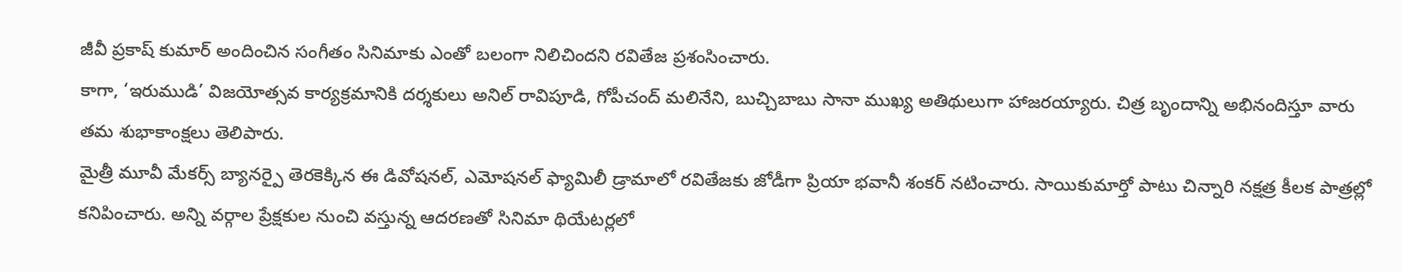జీవీ ప్రకాష్ కుమార్ అందించిన సంగీతం సినిమాకు ఎంతో బలంగా నిలిచిందని రవితేజ ప్రశంసించారు.
కాగా, ‘ఇరుముడి’ విజయోత్సవ కార్యక్రమానికి దర్శకులు అనిల్ రావిపూడి, గోపీచంద్ మలినేని, బుచ్చిబాబు సానా ముఖ్య అతిథులుగా హాజరయ్యారు. చిత్ర బృందాన్ని అభినందిస్తూ వారు తమ శుభాకాంక్షలు తెలిపారు.
మైత్రీ మూవీ మేకర్స్ బ్యానర్పై తెరకెక్కిన ఈ డివోషనల్, ఎమోషనల్ ఫ్యామిలీ డ్రామాలో రవితేజకు జోడీగా ప్రియా భవానీ శంకర్ నటించారు. సాయికుమార్తో పాటు చిన్నారి నక్షత్ర కీలక పాత్రల్లో కనిపించారు. అన్ని వర్గాల ప్రేక్షకుల నుంచి వస్తున్న ఆదరణతో సినిమా థియేటర్లలో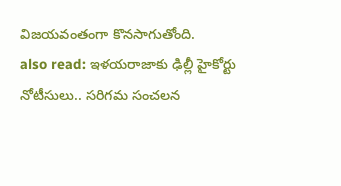విజయవంతంగా కొనసాగుతోంది.
also read: ఇళయరాజాకు ఢిల్లీ హైకోర్టు నోటీసులు.. సరిగమ సంచలన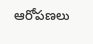ఆరోపణలు